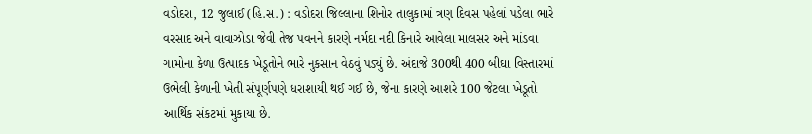વડોદરા, 12 જુલાઈ (હિ.સ.) : વડોદરા જિલ્લાના શિનોર તાલુકામાં ત્રણ દિવસ પહેલાં પડેલા ભારે વરસાદ અને વાવાઝોડા જેવી તેજ પવનને કારણે નર્મદા નદી કિનારે આવેલા માલસર અને માંડવા ગામોના કેળા ઉત્પાદક ખેડૂતોને ભારે નુકસાન વેઠવું પડ્યું છે. અંદાજે 300થી 400 બીઘા વિસ્તારમાં ઉભેલી કેળાની ખેતી સંપૂર્ણપણે ધરાશાયી થઈ ગઈ છે, જેના કારણે આશરે 100 જેટલા ખેડૂતો આર્થિક સંકટમાં મુકાયા છે.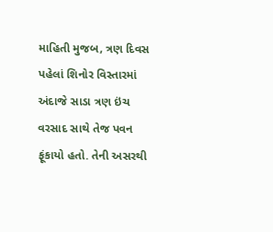માહિતી મુજબ, ત્રણ દિવસ પહેલાં શિનોર વિસ્તારમાં અંદાજે સાડા ત્રણ ઇંચ વરસાદ સાથે તેજ પવન ફૂંકાયો હતો. તેની અસરથી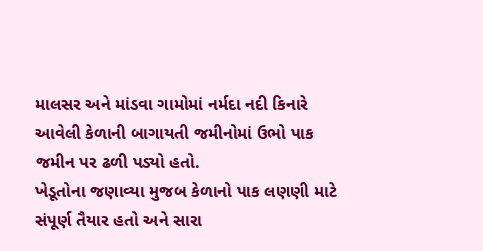માલસર અને માંડવા ગામોમાં નર્મદા નદી કિનારે આવેલી કેળાની બાગાયતી જમીનોમાં ઉભો પાક જમીન પર ઢળી પડ્યો હતો.
ખેડૂતોના જણાવ્યા મુજબ કેળાનો પાક લણણી માટે સંપૂર્ણ તૈયાર હતો અને સારા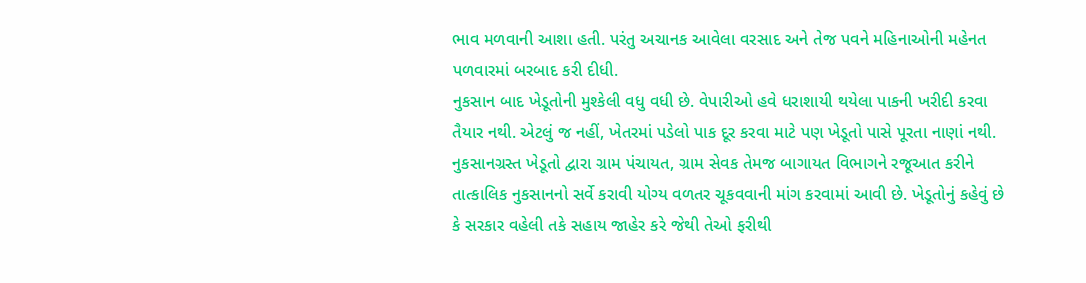ભાવ મળવાની આશા હતી. પરંતુ અચાનક આવેલા વરસાદ અને તેજ પવને મહિનાઓની મહેનત પળવારમાં બરબાદ કરી દીધી.
નુકસાન બાદ ખેડૂતોની મુશ્કેલી વધુ વધી છે. વેપારીઓ હવે ધરાશાયી થયેલા પાકની ખરીદી કરવા તૈયાર નથી. એટલું જ નહીં, ખેતરમાં પડેલો પાક દૂર કરવા માટે પણ ખેડૂતો પાસે પૂરતા નાણાં નથી.
નુકસાનગ્રસ્ત ખેડૂતો દ્વારા ગ્રામ પંચાયત, ગ્રામ સેવક તેમજ બાગાયત વિભાગને રજૂઆત કરીને તાત્કાલિક નુકસાનનો સર્વે કરાવી યોગ્ય વળતર ચૂકવવાની માંગ કરવામાં આવી છે. ખેડૂતોનું કહેવું છે કે સરકાર વહેલી તકે સહાય જાહેર કરે જેથી તેઓ ફરીથી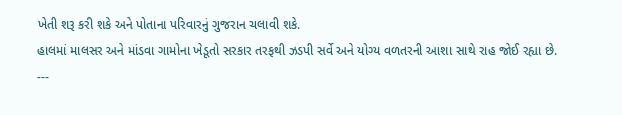ખેતી શરૂ કરી શકે અને પોતાના પરિવારનું ગુજરાન ચલાવી શકે.
હાલમાં માલસર અને માંડવા ગામોના ખેડૂતો સરકાર તરફથી ઝડપી સર્વે અને યોગ્ય વળતરની આશા સાથે રાહ જોઈ રહ્યા છે.
---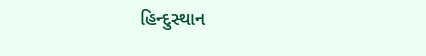હિન્દુસ્થાન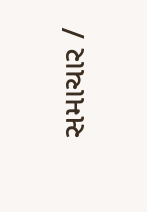સમાચાર /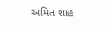અમિત શાહ